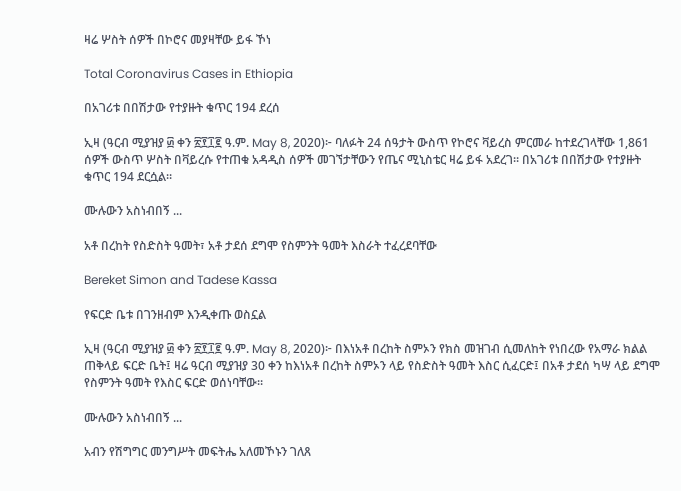ዛሬ ሦስት ሰዎች በኮሮና መያዛቸው ይፋ ኾነ

Total Coronavirus Cases in Ethiopia

በአገሪቱ በበሽታው የተያዙት ቁጥር 194 ደረሰ

ኢዛ (ዓርብ ሚያዝያ ፴ ቀን ፳፻፲፪ ዓ.ም. May 8, 2020)፦ ባለፉት 24 ሰዓታት ውስጥ የኮሮና ቫይረስ ምርመራ ከተደረገላቸው 1,861 ሰዎች ውስጥ ሦስት በቫይረሱ የተጠቁ አዳዲስ ሰዎች መገኘታቸውን የጤና ሚኒስቴር ዛሬ ይፋ አደረገ። በአገሪቱ በበሽታው የተያዙት ቁጥር 194 ደርሷል።

ሙሉውን አስነብበኝ ...

አቶ በረከት የስድስት ዓመት፣ አቶ ታደሰ ደግሞ የስምንት ዓመት እስራት ተፈረደባቸው

Bereket Simon and Tadese Kassa

የፍርድ ቤቱ በገንዘብም እንዲቀጡ ወስኗል

ኢዛ (ዓርብ ሚያዝያ ፴ ቀን ፳፻፲፪ ዓ.ም. May 8, 2020)፦ በእነአቶ በረከት ስምኦን የክስ መዝገብ ሲመለከት የነበረው የአማራ ክልል ጠቅላይ ፍርድ ቤት፤ ዛሬ ዓርብ ሚያዝያ 30 ቀን ከእነአቶ በረከት ስምኦን ላይ የስድስት ዓመት እስር ሲፈርድ፤ በአቶ ታደሰ ካሣ ላይ ደግሞ የስምንት ዓመት የእስር ፍርድ ወሰነባቸው።

ሙሉውን አስነብበኝ ...

አብን የሽግግር መንግሥት መፍትሔ አለመኾኑን ገለጸ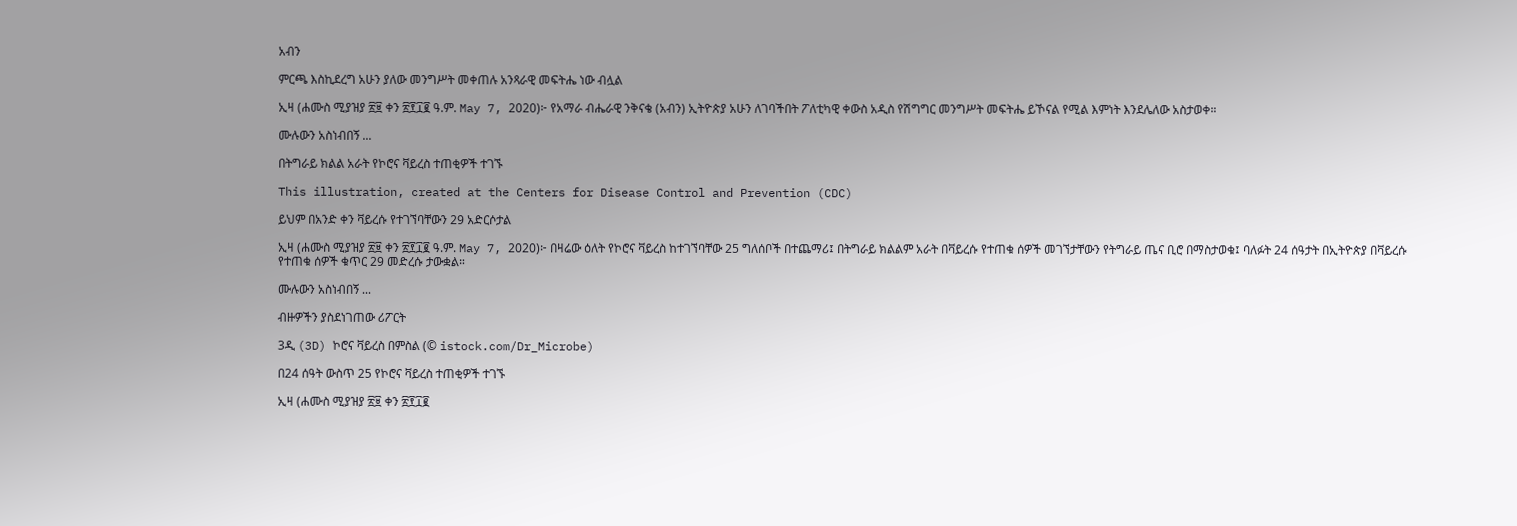አብን

ምርጫ እስኪደረግ አሁን ያለው መንግሥት መቀጠሉ አንጻራዊ መፍትሔ ነው ብሏል

ኢዛ (ሐሙስ ሚያዝያ ፳፱ ቀን ፳፻፲፪ ዓ.ም. May 7, 2020)፦ የአማራ ብሔራዊ ንቅናቄ (አብን) ኢትዮጵያ አሁን ለገባችበት ፖለቲካዊ ቀውስ አዲስ የሽግግር መንግሥት መፍትሔ ይኾናል የሚል እምነት እንደሌለው አስታወቀ።

ሙሉውን አስነብበኝ ...

በትግራይ ክልል አራት የኮሮና ቫይረስ ተጠቂዎች ተገኙ

This illustration, created at the Centers for Disease Control and Prevention (CDC)

ይህም በአንድ ቀን ቫይረሱ የተገኘባቸውን 29 አድርሶታል

ኢዛ (ሐሙስ ሚያዝያ ፳፱ ቀን ፳፻፲፪ ዓ.ም. May 7, 2020)፦ በዛሬው ዕለት የኮሮና ቫይረስ ከተገኘባቸው 25 ግለሰቦች በተጨማሪ፤ በትግራይ ክልልም አራት በቫይረሱ የተጠቁ ሰዎች መገኘታቸውን የትግራይ ጤና ቢሮ በማስታወቁ፤ ባለፉት 24 ሰዓታት በኢትዮጵያ በቫይረሱ የተጠቁ ሰዎች ቁጥር 29 መድረሱ ታውቋል።

ሙሉውን አስነብበኝ ...

ብዙዎችን ያስደነገጠው ሪፖርት

3ዲ (3D) ኮሮና ቫይረስ በምስል (© istock.com/Dr_Microbe)

በ24 ሰዓት ውስጥ 25 የኮሮና ቫይረስ ተጠቂዎች ተገኙ

ኢዛ (ሐሙስ ሚያዝያ ፳፱ ቀን ፳፻፲፪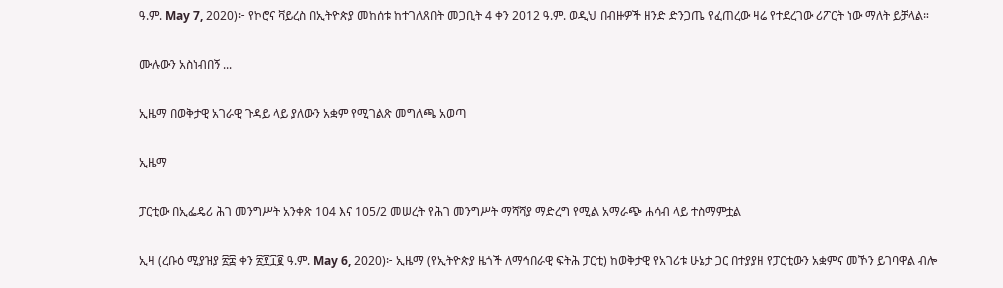ዓ.ም. May 7, 2020)፦ የኮሮና ቫይረስ በኢትዮጵያ መከሰቱ ከተገለጸበት መጋቢት 4 ቀን 2012 ዓ.ም. ወዲህ በብዙዎች ዘንድ ድንጋጤ የፈጠረው ዛሬ የተደረገው ሪፖርት ነው ማለት ይቻላል።

ሙሉውን አስነብበኝ ...

ኢዜማ በወቅታዊ አገራዊ ጉዳይ ላይ ያለውን አቋም የሚገልጽ መግለጫ አወጣ

ኢዜማ

ፓርቲው በኢፌዴሪ ሕገ መንግሥት አንቀጽ 104 እና 105/2 መሠረት የሕገ መንግሥት ማሻሻያ ማድረግ የሚል አማራጭ ሐሳብ ላይ ተስማምቷል

ኢዛ (ረቡዕ ሚያዝያ ፳፰ ቀን ፳፻፲፪ ዓ.ም. May 6, 2020)፦ ኢዜማ (የኢትዮጵያ ዜጎች ለማኅበራዊ ፍትሕ ፓርቲ) ከወቅታዊ የአገሪቱ ሁኔታ ጋር በተያያዘ የፓርቲውን አቋምና መኾን ይገባዋል ብሎ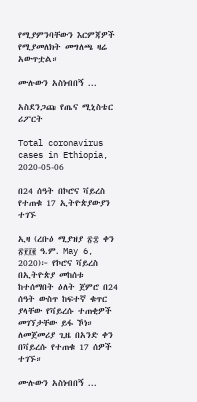የሚያምንባቸውን እርምጃዎች የሚያመለክት መግለጫ ዛሬ አውጥቷል።

ሙሉውን አስነብበኝ ...

አስደንጋጩ የጤና ሚኒስቴር ሪፖርት

Total coronavirus cases in Ethiopia, 2020-05-06

በ24 ሰዓት በኮሮና ቫይረስ የተጠቁ 17 ኢትዮጵያውያን ተገኙ

ኢዛ (ረቡዕ ሚያዝያ ፳፰ ቀን ፳፻፲፪ ዓ.ም. May 6, 2020)፦ የኮሮና ቫይረስ በኢትዮጵያ መከሰቱ ከተሰማበት ዕለት ጀምሮ በ24 ሰዓት ውስጥ ከፍተኛ ቁጥር ያላቸው የቫይረሱ ተጠቂዎች መገኘታቸው ይፋ ኾነ። ለመጀመሪያ ጊዜ በአንድ ቀን በቫይረሱ የተጠቁ 17 ሰዎች ተገኙ።

ሙሉውን አስነብበኝ ...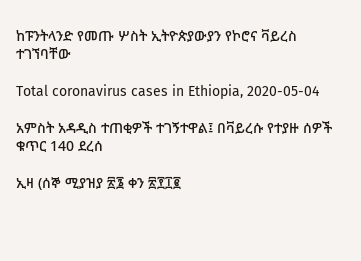ከፑንትላንድ የመጡ ሦስት ኢትዮጵያውያን የኮሮና ቫይረስ ተገኘባቸው

Total coronavirus cases in Ethiopia, 2020-05-04

አምስት አዳዲስ ተጠቂዎች ተገኝተዋል፤ በቫይረሱ የተያዙ ሰዎች ቁጥር 140 ደረሰ

ኢዛ (ሰኞ ሚያዝያ ፳፮ ቀን ፳፻፲፪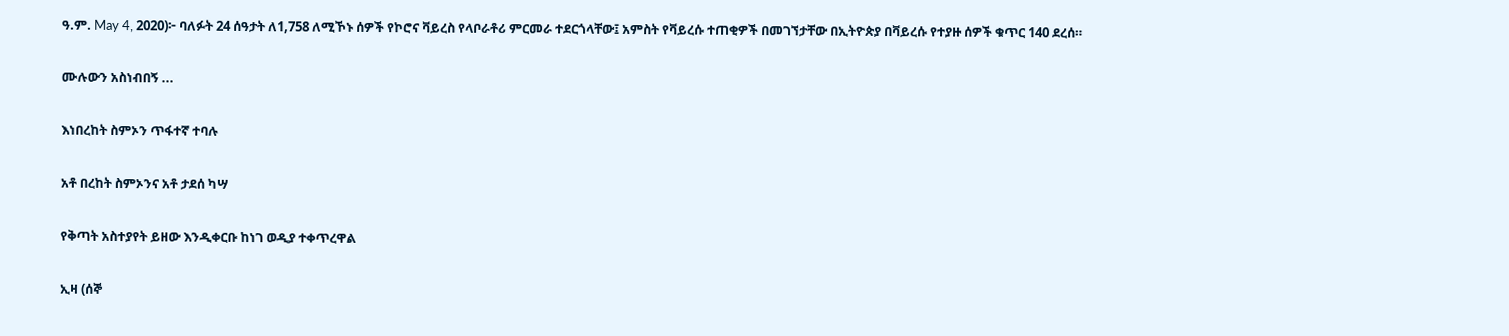ዓ.ም. May 4, 2020)፦ ባለፉት 24 ሰዓታት ለ1,758 ለሚኾኑ ሰዎች የኮሮና ቫይረስ የላቦራቶሪ ምርመራ ተደርጎላቸው፤ አምስት የቫይረሱ ተጠቂዎች በመገኘታቸው በኢትዮጵያ በቫይረሱ የተያዙ ሰዎች ቁጥር 140 ደረሰ።

ሙሉውን አስነብበኝ ...

እነበረከት ስምኦን ጥፋተኛ ተባሉ

አቶ በረከት ስምኦንና አቶ ታደሰ ካሣ

የቅጣት አስተያየት ይዘው እንዲቀርቡ ከነገ ወዲያ ተቀጥረዋል

ኢዛ (ሰኞ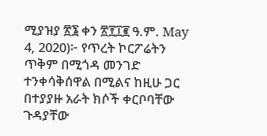ሚያዝያ ፳፮ ቀን ፳፻፲፪ ዓ.ም. May 4, 2020)፦ የጥረት ኮርፖሬትን ጥቅም በሚጎዳ መንገድ ተንቀሳቅሰዋል በሚልና ከዚሁ ጋር በተያያዙ አራት ክሶች ቀርቦባቸው ጉዳያቸው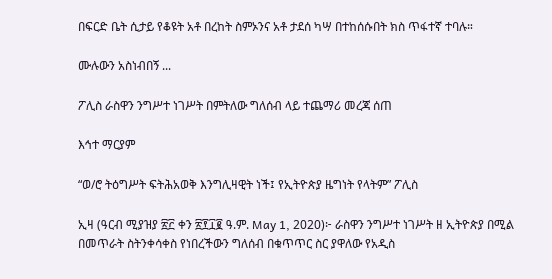በፍርድ ቤት ሲታይ የቆዩት አቶ በረከት ስምኦንና አቶ ታደሰ ካሣ በተከሰሱበት ክስ ጥፋተኛ ተባሉ።

ሙሉውን አስነብበኝ ...

ፖሊስ ራስዋን ንግሥተ ነገሥት በምትለው ግለሰብ ላይ ተጨማሪ መረጃ ሰጠ

እኅተ ማርያም

“ወ/ሮ ትዕግሥት ፍትሕአወቅ እንግሊዛዊት ነች፤ የኢትዮጵያ ዜግነት የላትም” ፖሊስ

ኢዛ (ዓርብ ሚያዝያ ፳፫ ቀን ፳፻፲፪ ዓ.ም. May 1, 2020)፦ ራስዋን ንግሥተ ነገሥት ዘ ኢትዮጵያ በሚል በመጥራት ስትንቀሳቀስ የነበረችውን ግለሰብ በቁጥጥር ስር ያዋለው የአዲስ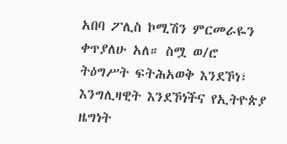አበባ ፖሊስ ኮሚሽን ምርመራዬን ቀጥያለሁ አለ። ስሟ ወ/ሮ ትዕግሥት ፍትሕአወቅ እንደኾነ፣ እንግሊዛዊት እንደኾነችና የኢትዮጵያ ዜግነት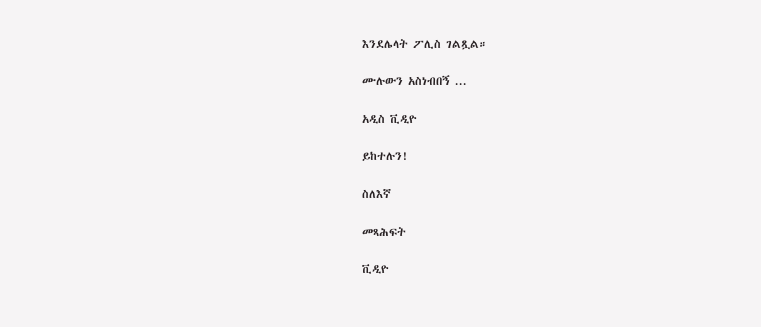እንደሌላት ፖሊስ ገልጿል።

ሙሉውን አስነብበኝ ...

አዲስ ቪዲዮ

ይከተሉን!

ስለእኛ

መጻሕፍት

ቪዲዮ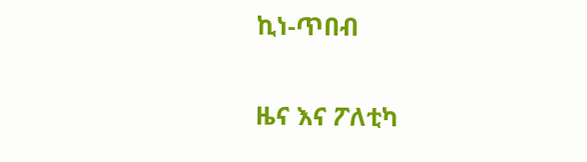ኪነ-ጥበብ

ዜና እና ፖለቲካ